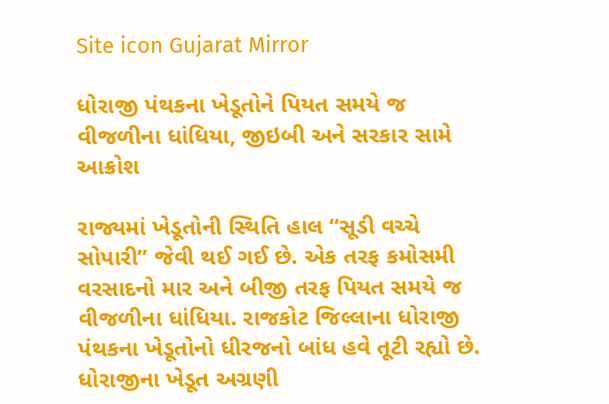Site icon Gujarat Mirror

ધોરાજી પંથકના ખેડૂતોને પિયત સમયે જ વીજળીના ધાંધિયા, જીઇબી અને સરકાર સામે આક્રોશ

રાજ્યમાં ખેડૂતોની સ્થિતિ હાલ “સૂડી વચ્ચે સોપારી” જેવી થઈ ગઈ છે. એક તરફ કમોસમી વરસાદનો માર અને બીજી તરફ પિયત સમયે જ વીજળીના ધાંધિયા. રાજકોટ જિલ્લાના ધોરાજી પંથકના ખેડૂતોનો ધીરજનો બાંધ હવે તૂટી રહ્યો છે. ધોરાજીના ખેડૂત અગ્રણી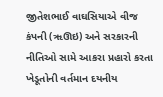જીતેશભાઈ વાઘસિયાએ વીજ કંપની (ૠઊઇ) અને સરકારની નીતિઓ સામે આકરા પ્રહારો કરતા ખેડૂતોની વર્તમાન દયનીય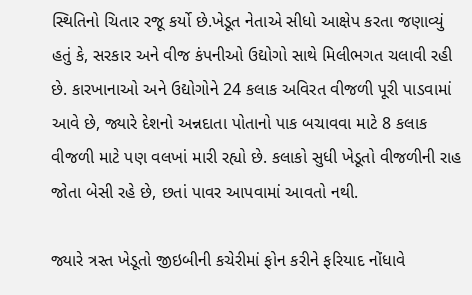સ્થિતિનો ચિતાર રજૂ કર્યો છે.ખેડૂત નેતાએ સીધો આક્ષેપ કરતા જણાવ્યું હતું કે, સરકાર અને વીજ કંપનીઓ ઉદ્યોગો સાથે મિલીભગત ચલાવી રહી છે. કારખાનાઓ અને ઉદ્યોગોને 24 કલાક અવિરત વીજળી પૂરી પાડવામાં આવે છે, જ્યારે દેશનો અન્નદાતા પોતાનો પાક બચાવવા માટે 8 કલાક વીજળી માટે પણ વલખાં મારી રહ્યો છે. કલાકો સુધી ખેડૂતો વીજળીની રાહ જોતા બેસી રહે છે, છતાં પાવર આપવામાં આવતો નથી.

જ્યારે ત્રસ્ત ખેડૂતો જીઇબીની કચેરીમાં ફોન કરીને ફરિયાદ નોંધાવે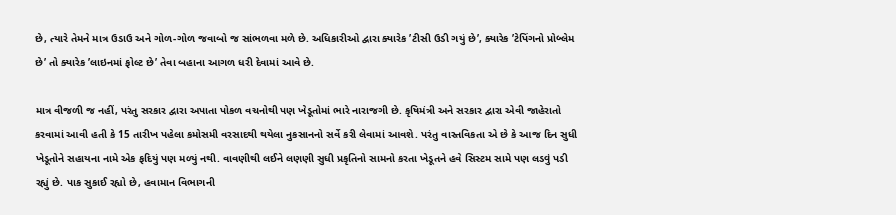છે, ત્યારે તેમને માત્ર ઉડાઉ અને ગોળ-ગોળ જવાબો જ સાંભળવા મળે છે. અધિકારીઓ દ્વારા ક્યારેક ’ટીસી ઉડી ગયું છે’, ક્યારેક ’ટેપિંગનો પ્રોબ્લેમ છે’ તો ક્યારેક ’લાઇનમાં ફોલ્ટ છે’ તેવા બહાના આગળ ધરી દેવામાં આવે છે.

માત્ર વીજળી જ નહીં, પરંતુ સરકાર દ્વારા અપાતા પોકળ વચનોથી પણ ખેડૂતોમાં ભારે નારાજગી છે. કૃષિમંત્રી અને સરકાર દ્વારા એવી જાહેરાતો કરવામાં આવી હતી કે 15 તારીખ પહેલા કમોસમી વરસાદથી થયેલા નુકસાનનો સર્વે કરી લેવામાં આવશે. પરંતુ વાસ્તવિકતા એ છે કે આજ દિન સુધી ખેડૂતોને સહાયના નામે એક ફદિયું પણ મળ્યું નથી. વાવણીથી લઈને લણણી સુધી પ્રકૃતિનો સામનો કરતા ખેડૂતને હવે સિસ્ટમ સામે પણ લડવું પડી રહ્યું છે. પાક સુકાઈ રહ્યો છે, હવામાન વિભાગની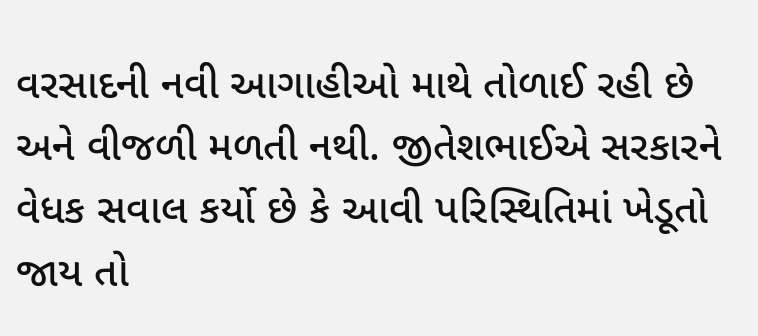વરસાદની નવી આગાહીઓ માથે તોળાઈ રહી છે અને વીજળી મળતી નથી. જીતેશભાઈએ સરકારને વેધક સવાલ કર્યો છે કે આવી પરિસ્થિતિમાં ખેડૂતો જાય તો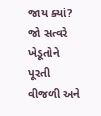જાય ક્યાં? જો સત્વરે ખેડૂતોને પૂરતી વીજળી અને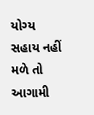યોગ્ય સહાય નહીં મળે તો આગામી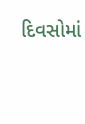દિવસોમાં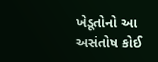ખેડૂતોનો આ અસંતોષ કોઈ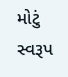મોટું સ્વરૂપ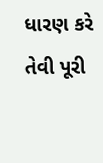ધારણ કરે તેવી પૂરી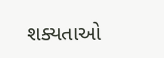શક્યતાઓ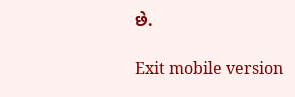છે.

Exit mobile version